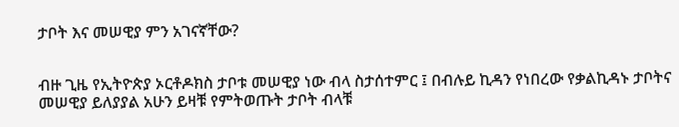ታቦት እና መሠዊያ ምን አገናኛቸው?


ብዙ ጊዜ የኢትዮጵያ ኦርቶዶክስ ታቦቱ መሠዊያ ነው ብላ ስታሰተምር ፤ በብሉይ ኪዳን የነበረው የቃልኪዳኑ ታቦትና መሠዊያ ይለያያል አሁን ይዛቹ የምትወጡት ታቦት ብላቹ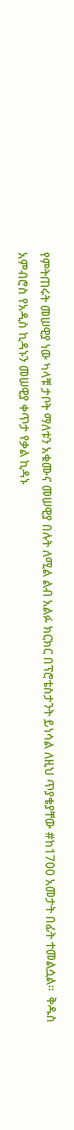የምትጠሩት መሠዊያ ነው ካላቹ ታቦት ማለቱን አቁሙና መሠዊያ በሉት ለሚል ልብ አልፉ ክርክር በፕሮቴስታንት ይነሳል ለዚህ ጥያቄያቸው #ከ1700 አመታት በፊት ተመልሷል።  ቅዱስ አምብሮስ የአዲስ ኪዳኑን መሠዊያ ቀጥታ የቃል ኪዳኑ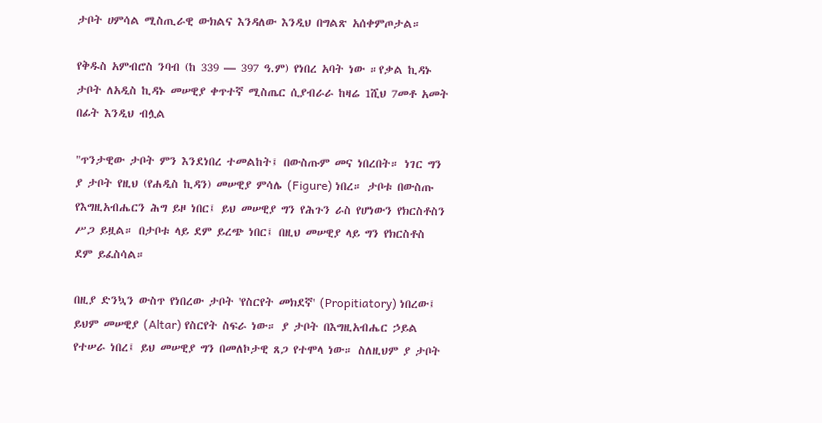ታቦት ሀምሳል ሚስጢራዊ ውክልና እንዳለው እንዲህ በግልጽ አሰቀምጦታል።

የቅዱስ አምብሮስ ንባብ (ከ 339 — 397 ዓ.ም) የነበረ አባት ነው ።የቃል ኪዳኑ ታቦት ለአዲስ ኪዳኑ መሠዊያ ቀጥተኛ ሚስጤር ሲያብራራ ከዛሬ 1ሺህ 7መቶ አመት በፊት እንዲህ ብሏል

"ጥንታዊው ታቦት ምን እንደነበረ ተመልከት፤ በውስጡም መና ነበረበት። ነገር ግን ያ ታቦት የዚህ (የሐዲስ ኪዳን) መሠዊያ ምሳሌ (Figure) ነበረ። ታቦቱ በውስጡ የእግዚአብሔርን ሕግ ይዞ ነበር፤ ይህ መሠዊያ ግን የሕጉን ራስ የሆነውን የክርስቶስን ሥጋ ይዟል። በታቦቱ ላይ ደም ይረጭ ነበር፤ በዚህ መሠዊያ ላይ ግን የክርስቶስ ደም ይፈስሳል።

በዚያ ድንኳን ውስጥ የነበረው ታቦት 'የስርየት መክደኛ' (Propitiatory) ነበረው፤ ይህም መሠዊያ (Altar) የስርየት ስፍራ ነው። ያ ታቦት በእግዚአብሔር ኃይል የተሠራ ነበረ፤ ይህ መሠዊያ ግን በመለኮታዊ ጸጋ የተሞላ ነው። ስለዚህም ያ ታቦት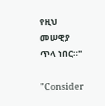የዚህ መሠዊያ ጥላ ነበር።"

"Consider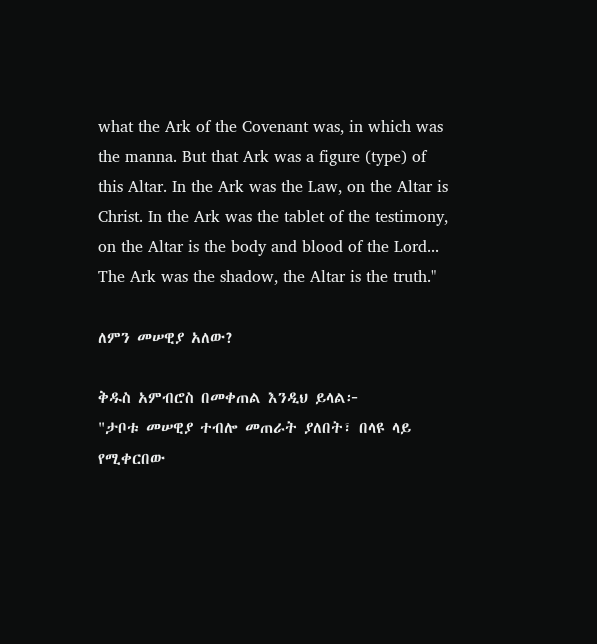what the Ark of the Covenant was, in which was the manna. But that Ark was a figure (type) of this Altar. In the Ark was the Law, on the Altar is Christ. In the Ark was the tablet of the testimony, on the Altar is the body and blood of the Lord... The Ark was the shadow, the Altar is the truth."

ለምን መሠዊያ አለው?

ቅዱስ አምብሮስ በመቀጠል እንዲህ ይላል፦
"ታቦቱ መሠዊያ ተብሎ መጠራት ያለበት፣ በላዩ ላይ የሚቀርበው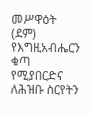መሥዋዕት (ደም) የእግዚአብሔርን ቁጣ የሚያበርድና ለሕዝቡ ስርየትን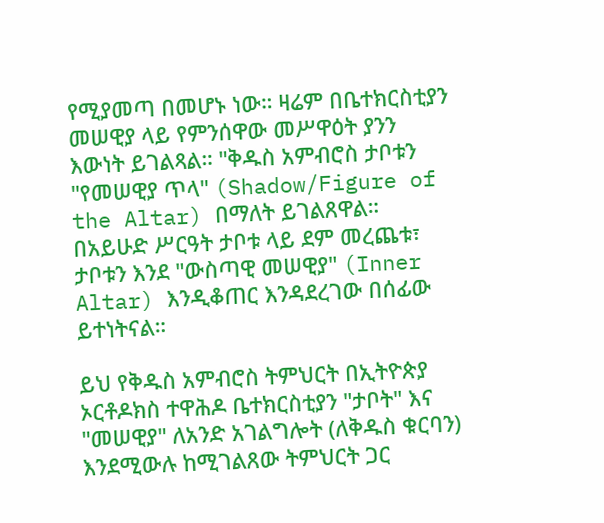የሚያመጣ በመሆኑ ነው። ዛሬም በቤተክርስቲያን መሠዊያ ላይ የምንሰዋው መሥዋዕት ያንን እውነት ይገልጻል። "ቅዱስ አምብሮስ ታቦቱን "የመሠዊያ ጥላ" (Shadow/Figure of the Altar) በማለት ይገልጸዋል። በአይሁድ ሥርዓት ታቦቱ ላይ ደም መረጨቱ፣ ታቦቱን እንደ "ውስጣዊ መሠዊያ" (Inner Altar) እንዲቆጠር እንዳደረገው በሰፊው ይተነትናል።

ይህ የቅዱስ አምብሮስ ትምህርት በኢትዮጵያ ኦርቶዶክስ ተዋሕዶ ቤተክርስቲያን "ታቦት" እና "መሠዊያ" ለአንድ አገልግሎት (ለቅዱስ ቁርባን) እንደሚውሉ ከሚገልጸው ትምህርት ጋር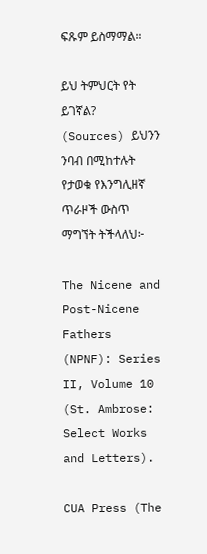ፍጹም ይስማማል።

ይህ ትምህርት የት ይገኛል? (Sources) ይህንን ንባብ በሚከተሉት የታወቁ የእንግሊዘኛ ጥራዞች ውስጥ ማግኘት ትችላለህ፦

The Nicene and Post-Nicene Fathers (NPNF): Series II, Volume 10 (St. Ambrose: Select Works and Letters).

CUA Press (The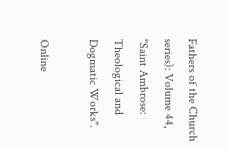Fathers of the Church series): Volume 44, "Saint Ambrose: Theological and Dogmatic Works".

Online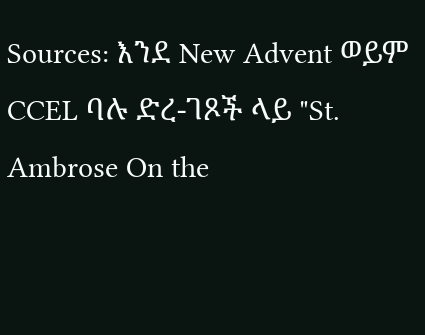Sources: እንደ New Advent ወይም CCEL ባሉ ድረ-ገጾች ላይ "St. Ambrose On the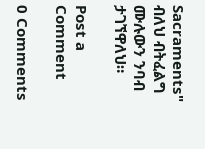Sacraments" ብለህ ብትፈልግ ሙሉውን ንባብ ታገኘዋለህ።

Post a Comment

0 Comments